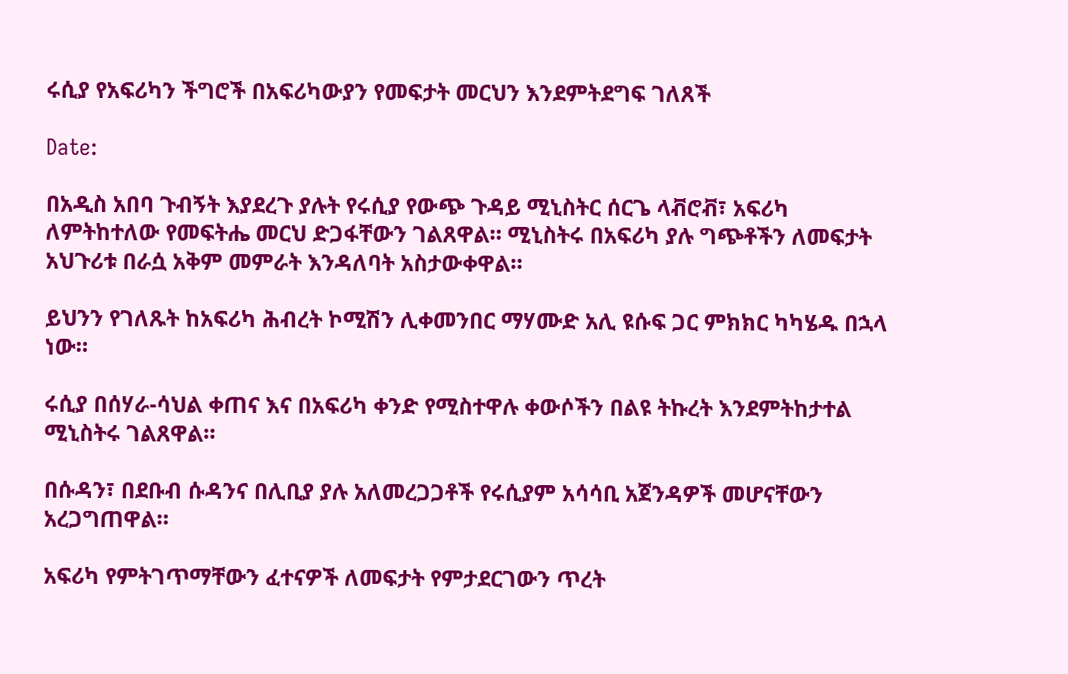ሩሲያ የአፍሪካን ችግሮች በአፍሪካውያን የመፍታት መርህን እንደምትደግፍ ገለጸች

Date:

በአዲስ አበባ ጉብኝት እያደረጉ ያሉት የሩሲያ የውጭ ጉዳይ ሚኒስትር ሰርጌ ላቭሮቭ፣ አፍሪካ ለምትከተለው የመፍትሔ መርህ ድጋፋቸውን ገልጸዋል። ሚኒስትሩ በአፍሪካ ያሉ ግጭቶችን ለመፍታት አህጉሪቱ በራሷ አቅም መምራት እንዳለባት አስታውቀዋል።

ይህንን የገለጹት ከአፍሪካ ሕብረት ኮሚሽን ሊቀመንበር ማሃሙድ አሊ ዩሱፍ ጋር ምክክር ካካሄዱ በኋላ ነው።

ሩሲያ በሰሃራ-ሳህል ቀጠና እና በአፍሪካ ቀንድ የሚስተዋሉ ቀውሶችን በልዩ ትኩረት እንደምትከታተል ሚኒስትሩ ገልጸዋል።

በሱዳን፣ በደቡብ ሱዳንና በሊቢያ ያሉ አለመረጋጋቶች የሩሲያም አሳሳቢ አጀንዳዎች መሆናቸውን አረጋግጠዋል።

አፍሪካ የምትገጥማቸውን ፈተናዎች ለመፍታት የምታደርገውን ጥረት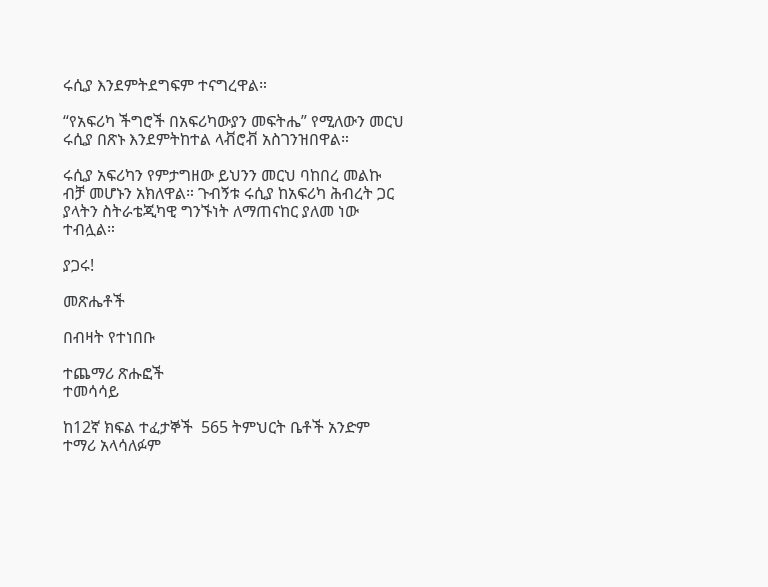ሩሲያ እንደምትደግፍም ተናግረዋል።

“የአፍሪካ ችግሮች በአፍሪካውያን መፍትሔ” የሚለውን መርህ ሩሲያ በጽኑ እንደምትከተል ላቭሮቭ አስገንዝበዋል።

ሩሲያ አፍሪካን የምታግዘው ይህንን መርህ ባከበረ መልኩ ብቻ መሆኑን አክለዋል። ጉብኝቱ ሩሲያ ከአፍሪካ ሕብረት ጋር ያላትን ስትራቴጂካዊ ግንኙነት ለማጠናከር ያለመ ነው ተብሏል።

ያጋሩ!

መጽሔቶች

በብዛት የተነበቡ

ተጨማሪ ጽሑፎች
ተመሳሳይ

ከ12ኛ ክፍል ተፈታኞች  565 ትምህርት ቤቶች አንድም ተማሪ አላሳለፉም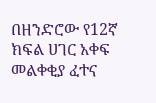በዘንድሮው የ12ኛ ክፍል ሀገር አቀፍ መልቀቂያ ፈተና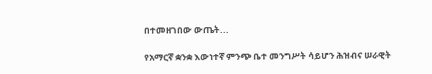በተመዘገበው ውጤት...

የአማርኛ ቋንቋ እውነተኛ ምንጭ ቤተ መንግሥት ሳይሆን ሕዝብና ሠራዊት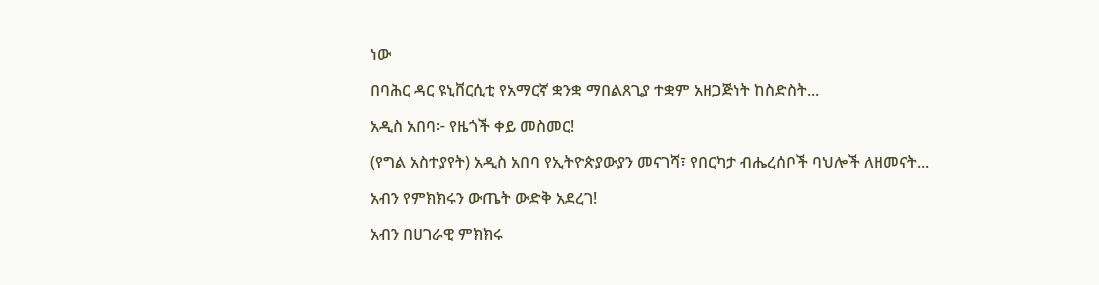ነው

በባሕር ዳር ዩኒቨርሲቲ የአማርኛ ቋንቋ ማበልጸጊያ ተቋም አዘጋጅነት ከስድስት...

አዲስ አበባ፦ የዜጎች ቀይ መስመር!

(የግል አስተያየት) አዲስ አበባ የኢትዮጵያውያን መናገሻ፣ የበርካታ ብሔረሰቦች ባህሎች ለዘመናት...

አብን የምክክሩን ውጤት ውድቅ አደረገ!

አብን በሀገራዊ ምክክሩ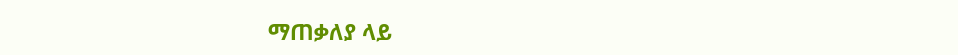ማጠቃለያ ላይ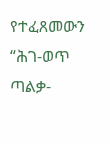የተፈጸመውን “ሕገ-ወጥ ጣልቃ-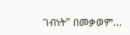ገብነት” በመቃወም...